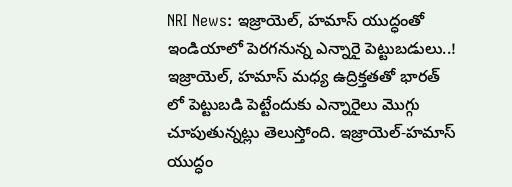NRI News: ఇజ్రాయెల్, హమాస్ యుద్ధంతో ఇండియాలో పెరగనున్న ఎన్నారై పెట్టుబడులు..!
ఇజ్రాయెల్, హమాస్ మధ్య ఉద్రిక్తతతో భారత్ లో పెట్టుబడి పెట్టేందుకు ఎన్నారైలు మొగ్గు చూపుతున్నట్లు తెలుస్తోంది. ఇజ్రాయెల్-హమాస్ యుద్ధం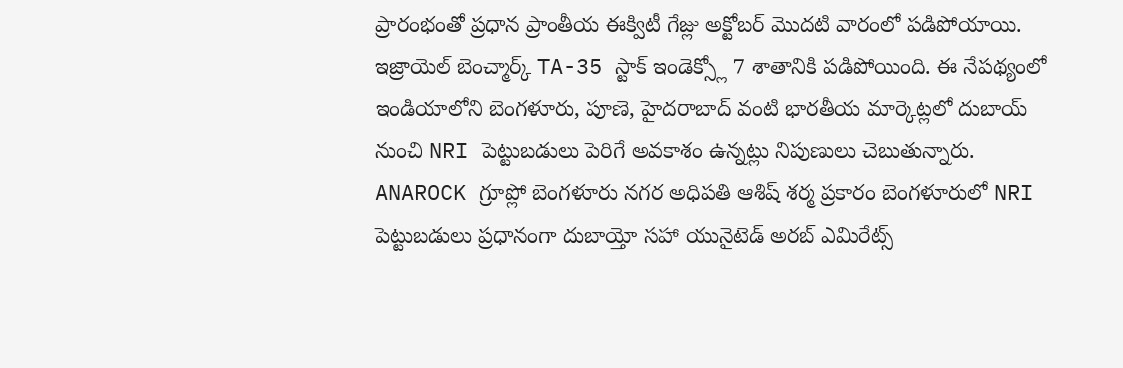ప్రారంభంతో ప్రధాన ప్రాంతీయ ఈక్విటీ గేజ్లు అక్టోబర్ మొదటి వారంలో పడిపోయాయి. ఇజ్రాయెల్ బెంచ్మార్క్ TA-35 స్టాక్ ఇండెక్స్లో 7 శాతానికి పడిపోయింది. ఈ నేపథ్యంలో ఇండియాలోని బెంగళూరు, పూణె, హైదరాబాద్ వంటి భారతీయ మార్కెట్లలో దుబాయ్ నుంచి NRI పెట్టుబడులు పెరిగే అవకాశం ఉన్నట్లు నిపుణులు చెబుతున్నారు.
ANAROCK గ్రూప్లో బెంగళూరు నగర అధిపతి ఆశిష్ శర్మ ప్రకారం బెంగళూరులో NRI పెట్టుబడులు ప్రధానంగా దుబాయ్తో సహా యునైటెడ్ అరబ్ ఎమిరేట్స్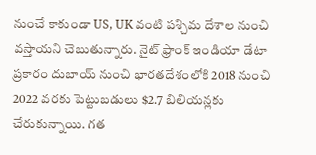నుంచే కాకుండా US, UK వంటి పశ్చిమ దేశాల నుంచి వస్తాయని చెబుతున్నారు. నైట్ ఫ్రాంక్ ఇండియా డేటా ప్రకారం దుబాయ్ నుంచి భారతదేశంలోకి 2018 నుంచి 2022 వరకు పెట్టుబడులు $2.7 బిలియన్లకు చేరుకున్నాయి. గత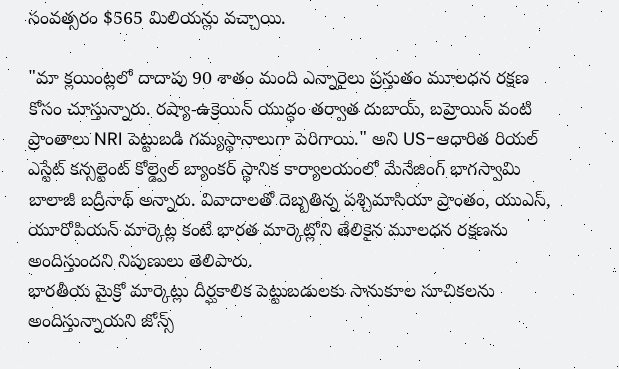సంవత్సరం $565 మిలియన్లు వచ్చాయి.

"మా క్లయింట్లలో దాదాపు 90 శాతం మంది ఎన్నారైలు ప్రస్తుతం మూలధన రక్షణ కోసం చూస్తున్నారు. రష్యా-ఉక్రెయిన్ యుద్ధం తర్వాత దుబాయ్, బహ్రెయిన్ వంటి ప్రాంతాలు NRI పెట్టుబడి గమ్యస్థానాలుగా పెరిగాయి." అని US-ఆధారిత రియల్ ఎస్టేట్ కన్సల్టెంట్ కోల్డ్వెల్ బ్యాంకర్ స్థానిక కార్యాలయంలో మేనేజింగ్ భాగస్వామి బాలాజీ బద్రీనాథ్ అన్నారు. వివాదాలతో దెబ్బతిన్న పశ్చిమాసియా ప్రాంతం, యుఎస్, యూరోపియన్ మార్కెట్ల కంటే భారత మార్కెట్లోని తేలికైన మూలధన రక్షణను అందిస్తుందని నిపుణులు తెలిపారు.
భారతీయ మైక్రో మార్కెట్లు దీర్ఘకాలిక పెట్టుబడులకు సానుకూల సూచికలను అందిస్తున్నాయని జోన్స్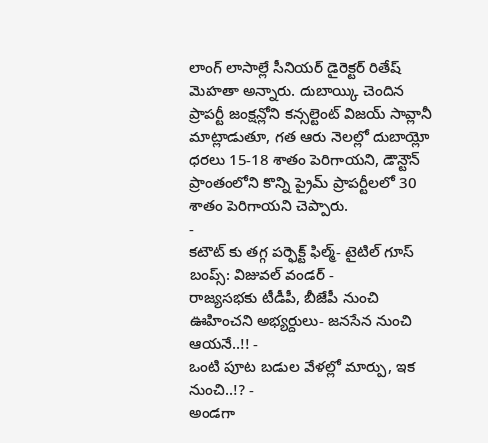లాంగ్ లాసాల్లే సీనియర్ డైరెక్టర్ రితేష్ మెహతా అన్నారు. దుబాయ్కి చెందిన ప్రాపర్టీ జంక్షన్లోని కన్సల్టెంట్ విజయ్ సావ్లానీ మాట్లాడుతూ, గత ఆరు నెలల్లో దుబాయ్లో ధరలు 15-18 శాతం పెరిగాయని, డౌన్టౌన్ ప్రాంతంలోని కొన్ని ప్రైమ్ ప్రాపర్టీలలో 30 శాతం పెరిగాయని చెప్పారు.
-
కటౌట్ కు తగ్గ పర్ఫెక్ట్ ఫిల్మ్- టైటిల్ గూస్ బంప్స్: విజువల్ వండర్ -
రాజ్యసభకు టీడీపీ, బీజేపీ నుంచి ఊహించని అభ్యర్దులు- జనసేన నుంచి ఆయనే..!! -
ఒంటి పూట బడుల వేళల్లో మార్పు, ఇక నుంచి..!? -
అండగా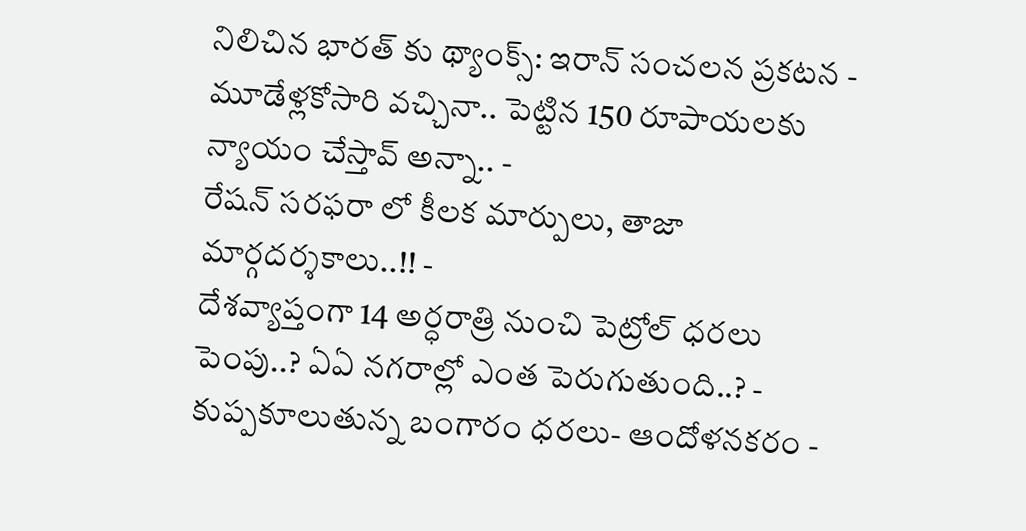నిలిచిన భారత్ కు థ్యాంక్స్: ఇరాన్ సంచలన ప్రకటన -
మూడేళ్లకోసారి వచ్చినా.. పెట్టిన 150 రూపాయలకు న్యాయం చేస్తావ్ అన్నా.. -
రేషన్ సరఫరా లో కీలక మార్పులు, తాజా మార్గదర్శకాలు..!! -
దేశవ్యాప్తంగా 14 అర్ధరాత్రి నుంచి పెట్రోల్ ధరలు పెంపు..? ఏఏ నగరాల్లో ఎంత పెరుగుతుంది..? -
కుప్పకూలుతున్న బంగారం ధరలు- ఆందోళనకరం -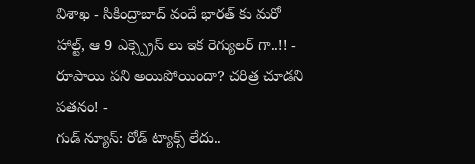విశాఖ - సికింద్రాబాద్ వందే భారత్ కు మరో హాల్ట్, ఆ 9 ఎక్స్ప్రెస్ లు ఇక రెగ్యులర్ గా..!! -
రూపాయి పని అయిపోయిందా? చరిత్ర చూడని పతనం! -
గుడ్ న్యూస్: రోడ్ ట్యాక్స్ లేదు..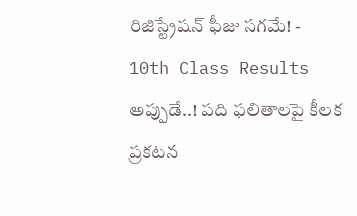రిజిస్ట్రేషన్ ఫీజు సగమే! -
10th Class Results అప్పుడే..! పది ఫలితాలపై కీలక ప్రకటన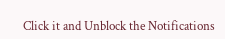Click it and Unblock the Notifications